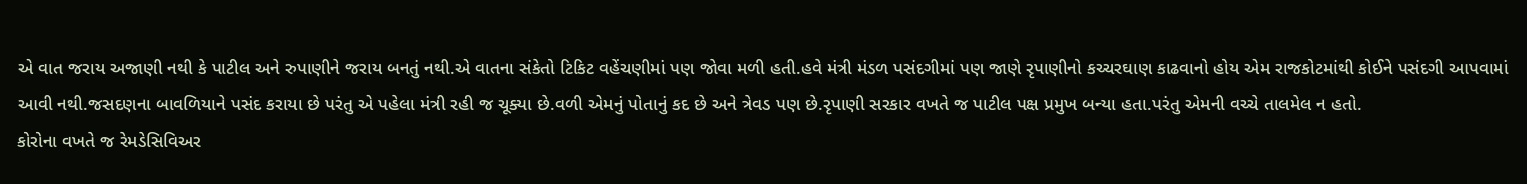એ વાત જરાય અજાણી નથી કે પાટીલ અને રુપાણીને જરાય બનતું નથી.એ વાતના સંકેતો ટિકિટ વહેંચણીમાં પણ જોવા મળી હતી.હવે મંત્રી મંડળ પસંદગીમાં પણ જાણે રૃપાણીનો કચ્ચરઘાણ કાઢવાનો હોય એમ રાજકોટમાંથી કોઈને પસંદગી આપવામાં આવી નથી.જસદણના બાવળિયાને પસંદ કરાયા છે પરંતુ એ પહેલા મંત્રી રહી જ ચૂક્યા છે.વળી એમનું પોતાનું કદ છે અને ત્રેવડ પણ છે.રૃપાણી સરકાર વખતે જ પાટીલ પક્ષ પ્રમુખ બન્યા હતા.પરંતુ એમની વચ્ચે તાલમેલ ન હતો.
કોરોના વખતે જ રેમડેસિવિઅર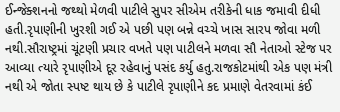ઈન્જેક્શનનો જથ્થો મેળવી પાટીલે સુપર સીએમ તરીકેની ધાક જમાવી દીધી હતી.રૃપાણીની ખુરશી ગઈ એ પછી પણ બન્ને વચ્ચે ખાસ સારપ જોવા મળી નથી.સૌરાષ્ટ્રમાં ચૂંટણી પ્રચાર વખતે પણ પાટીલને મળવા સૌ નેતાઓ સ્ટેજ પર આવ્યા ત્યારે રૃપાણીએ દૂર રહેવાનું પસંદ કર્યુ હતુ.રાજકોટમાંથી એક પણ મંત્રી નથી એ જોતા સ્પષ્ટ થાય છે કે પાટીલે રૃપાણીને કદ પ્રમાણે વેતરવામાં કંઈ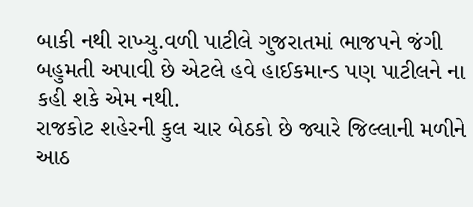બાકી નથી રાખ્યુ.વળી પાટીલે ગુજરાતમાં ભાજપને જંગી બહુમતી અપાવી છે એટલે હવે હાઈકમાન્ડ પણ પાટીલને ના કહી શકે એમ નથી.
રાજકોટ શહેરની કુલ ચાર બેઠકો છે જ્યારે જિલ્લાની મળીને આઠ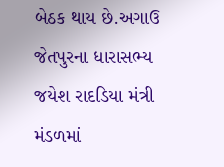બેઠક થાય છે.અગાઉ જેતપુરના ધારાસભ્ય જયેશ રાદડિયા મંત્રી મંડળમાં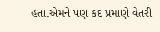હતા.એમને પણ કદ પ્રમાણે વેતરી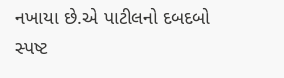નખાયા છે.એ પાટીલનો દબદબો સ્પષ્ટ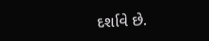દર્શાવે છે.